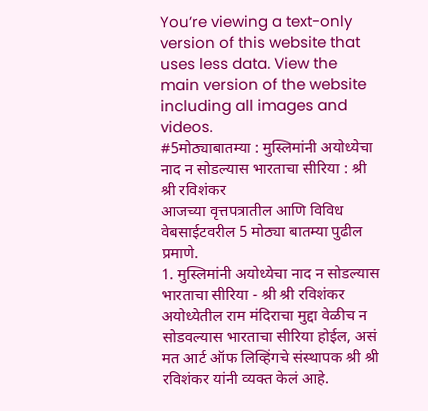You’re viewing a text-only version of this website that uses less data. View the main version of the website including all images and videos.
#5मोठ्याबातम्या : मुस्लिमांनी अयोध्येचा नाद न सोडल्यास भारताचा सीरिया : श्री श्री रविशंकर
आजच्या वृत्तपत्रातील आणि विविध वेबसाईटवरील 5 मोठ्या बातम्या पुढील प्रमाणे.
1. मुस्लिमांनी अयोध्येचा नाद न सोडल्यास भारताचा सीरिया - श्री श्री रविशंकर
अयोध्येतील राम मंदिराचा मुद्दा वेळीच न सोडवल्यास भारताचा सीरिया होईल, असं मत आर्ट ऑफ लिव्हिंगचे संस्थापक श्री श्री रविशंकर यांनी व्यक्त केलं आहे.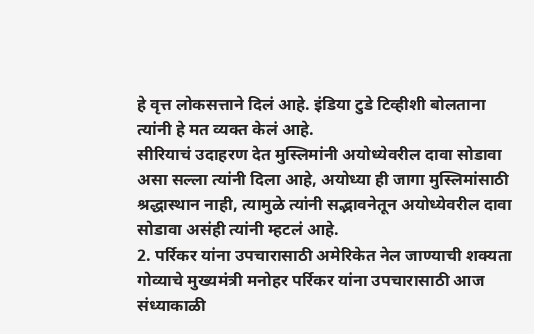हे वृत्त लोकसत्ताने दिलं आहे. इंडिया टुडे टिव्हीशी बोलताना त्यांनी हे मत व्यक्त केलं आहे.
सीरियाचं उदाहरण देत मुस्लिमांनी अयोध्येवरील दावा सोडावा असा सल्ला त्यांनी दिला आहे, अयोध्या ही जागा मुस्लिमांसाठी श्रद्धास्थान नाही, त्यामुळे त्यांनी सद्भावनेतून अयोध्येवरील दावा सोडावा असंही त्यांनी म्हटलं आहे.
2. पर्रिकर यांना उपचारासाठी अमेरिकेत नेल जाण्याची शक्यता
गोव्याचे मुख्यमंत्री मनोहर पर्रिकर यांना उपचारासाठी आज संध्याकाळी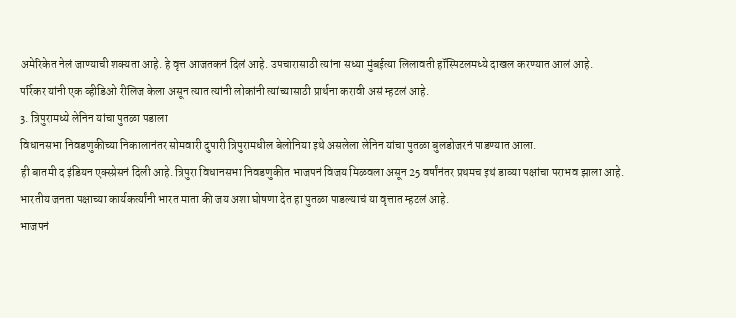अमेरिकेत नेलं जाण्याची शक्यता आहे. हे वृत्त आजतकनं दिलं आहे. उपचारासाठी त्यांना सध्या मुंबईत्या लिलावती हॉस्पिटलमध्ये दाखल करण्यात आलं आहे.
पर्रिकर यांनी एक व्हीडिओ रीलिज केला असून त्यात त्यांनी लोकांनी त्यांच्यासाठी प्रार्थना करावी असं म्हटलं आहे.
3. त्रिपुरामध्ये लेनिन यांचा पुतळा पडाला
विधानसभा निवडणुकीच्या निकालानंतर सोमवारी दुपारी त्रिपुरामधील बेलोनिया इथे असलेला लेनिन यांचा पुतळा बुलडोजरनं पाडण्यात आला.
ही बातमी द इंडियन एक्स्प्रेसनं दिली आहे. त्रिपुरा विधानसभा निवडणुकीत भाजपनं विजय मिळवला असून 25 वर्षांनंतर प्रथमच इथं डाव्या पक्षांचा पराभव झाला आहे. भारतीय जनता पक्षाच्या कार्यकर्त्यांनी भारत माता की जय अशा घोषणा देत हा पुतळा पाडल्याचं या वृत्तात म्हटलं आहे.
भाजपनं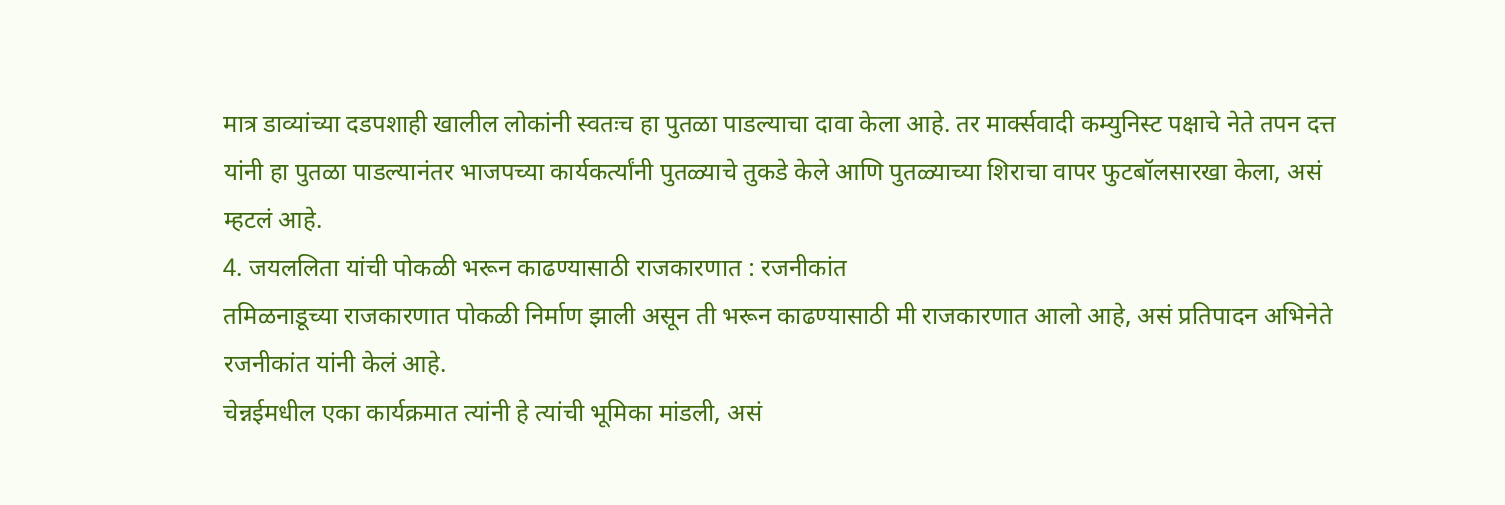मात्र डाव्यांच्या दडपशाही खालील लोकांनी स्वतःच हा पुतळा पाडल्याचा दावा केला आहे. तर मार्क्सवादी कम्युनिस्ट पक्षाचे नेते तपन दत्त यांनी हा पुतळा पाडल्यानंतर भाजपच्या कार्यकर्त्यांनी पुतळ्याचे तुकडे केले आणि पुतळ्याच्या शिराचा वापर फुटबॉलसारखा केला, असं म्हटलं आहे.
4. जयललिता यांची पोकळी भरून काढण्यासाठी राजकारणात : रजनीकांत
तमिळनाडूच्या राजकारणात पोकळी निर्माण झाली असून ती भरून काढण्यासाठी मी राजकारणात आलो आहे, असं प्रतिपादन अभिनेते रजनीकांत यांनी केलं आहे.
चेन्नईमधील एका कार्यक्रमात त्यांनी हे त्यांची भूमिका मांडली, असं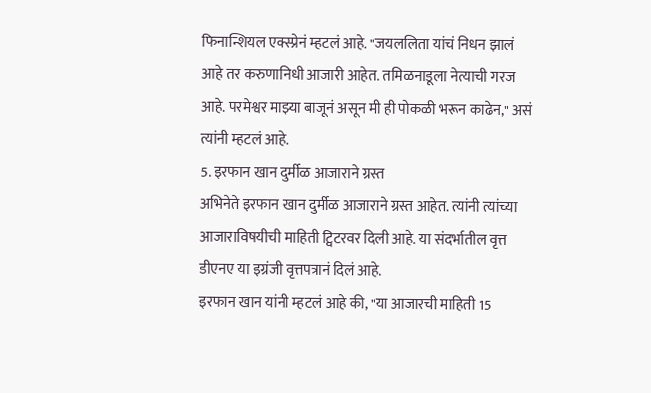फिनान्शियल एक्स्प्रेनं म्हटलं आहे. "जयललिता यांचं निधन झालं आहे तर करुणानिधी आजारी आहेत. तमिळनाडूला नेत्याची गरज आहे. परमेश्वर माझ्या बाजूनं असून मी ही पोकळी भरून काढेन," असं त्यांनी म्हटलं आहे.
5. इरफान खान दुर्मीळ आजाराने ग्रस्त
अभिनेते इरफान खान दुर्मीळ आजाराने ग्रस्त आहेत. त्यांनी त्यांच्या आजाराविषयीची माहिती ट्विटरवर दिली आहे. या संदर्भातील वृत्त डीएनए या इग्रंजी वृत्तपत्रानं दिलं आहे.
इरफान खान यांनी म्हटलं आहे की, "या आजारची माहिती 15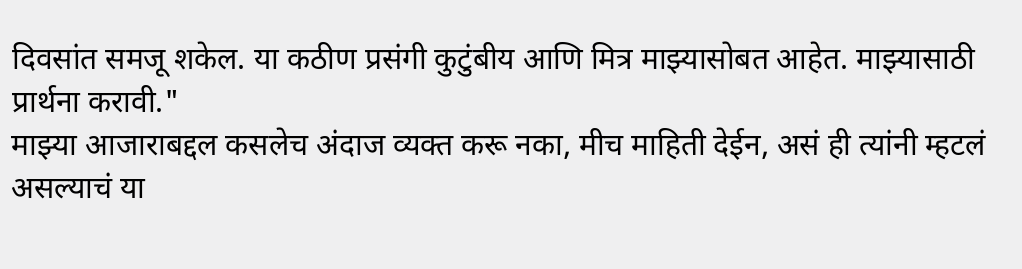दिवसांत समजू शकेल. या कठीण प्रसंगी कुटुंबीय आणि मित्र माझ्यासोबत आहेत. माझ्यासाठी प्रार्थना करावी."
माझ्या आजाराबद्दल कसलेच अंदाज व्यक्त करू नका, मीच माहिती देईन, असं ही त्यांनी म्हटलं असल्याचं या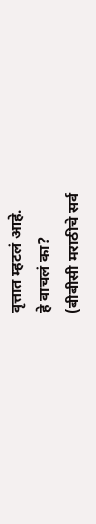वृत्तात म्हटलं आहे.
हे वाचलं का?
(बीबीसी मराठीचे सर्व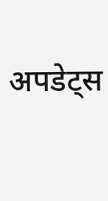अपडेट्स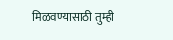मिळवण्यासाठी तुम्ही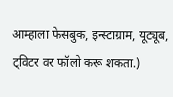आम्हाला फेसबुक, इन्स्टाग्राम, यूट्यूब, ट्विटर वर फॉलो करू शकता.)